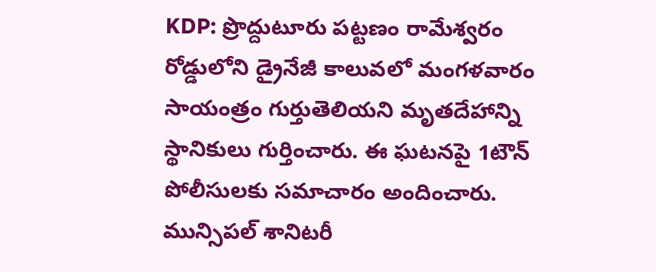KDP: ప్రొద్దుటూరు పట్టణం రామేశ్వరం రోడ్డులోని డ్రైనేజీ కాలువలో మంగళవారం సాయంత్రం గుర్తుతెలియని మృతదేహాన్ని స్థానికులు గుర్తించారు. ఈ ఘటనపై 1టౌన్ పోలీసులకు సమాచారం అందించారు. మున్సిపల్ శానిటరీ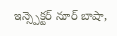ఇన్స్పెక్టర్ నూర్ బాషా,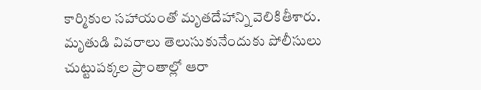కార్మికుల సహాయంతో మృతదేహాన్ని వెలికితీశారు. మృతుడి వివరాలు తెలుసుకునేందుకు పోలీసులు చుట్టుపక్కల ప్రాంతాల్లో ఆరా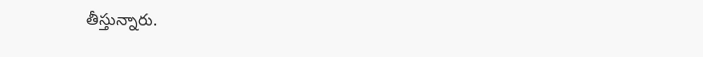తీస్తున్నారు.